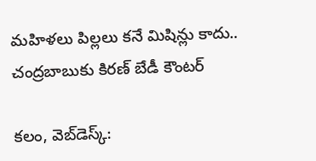మ‌హిళ‌లు పిల్ల‌లు క‌నే మిషిన్లు కాదు.. చంద్ర‌బాబుకు కిర‌ణ్ బేడీ కౌంట‌ర్‌

క‌లం, వెబ్‌డెస్క్‌: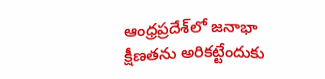ఆంధ్ర‌ప్ర‌దేశ్‌లో జ‌నాభా క్షీణ‌త‌ను అరిక‌ట్టేందుకు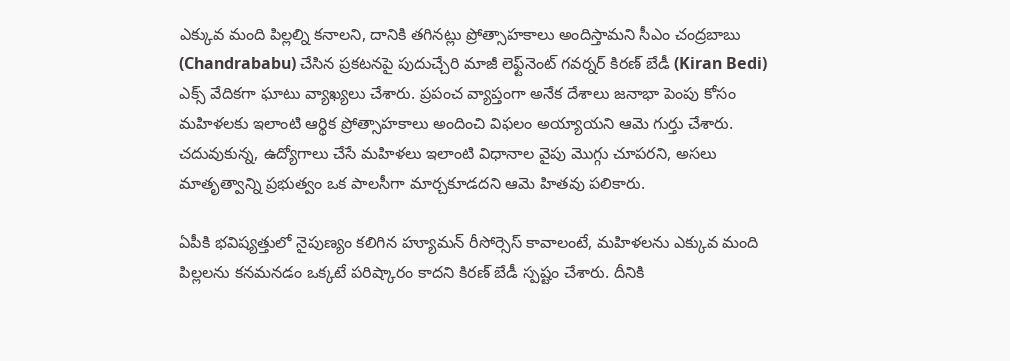ఎక్కువ మంది పిల్ల‌ల్ని క‌నాల‌ని, దానికి త‌గిన‌ట్లు ప్రోత్సాహ‌కాలు అందిస్తామ‌ని సీఎం చంద్ర‌బాబు (Chandrababu) చేసిన ప్ర‌క‌ట‌న‌పై పుదుచ్చేరి మాజీ లెఫ్ట్‌నెంట్ గ‌వ‌ర్న‌ర్ కిర‌ణ్ బేడీ (Kiran Bedi) ఎక్స్ వేదిక‌గా ఘాటు వ్యాఖ్య‌లు చేశారు. ప్ర‌పంచ వ్యాప్తంగా అనేక దేశాలు జ‌నాభా పెంపు కోసం మ‌హిళ‌ల‌కు ఇలాంటి ఆర్థిక ప్రోత్సాహ‌కాలు అందించి విఫ‌లం అయ్యాయ‌ని ఆమె గుర్తు చేశారు. చ‌దువుకున్న, ఉద్యోగాలు చేసే మ‌హిళ‌లు ఇలాంటి విధానాల వైపు మొగ్గు చూప‌ర‌ని, అస‌లు మాతృత్వాన్ని ప్ర‌భుత్వం ఒక పాల‌సీగా మార్చ‌కూడ‌ద‌ని ఆమె హిత‌వు ప‌లికారు.

ఏపీకి భ‌విష్య‌త్తులో నైపుణ్యం క‌లిగిన హ్యూమ‌న్ రీసోర్సెస్ కావాలంటే, మ‌హిళ‌ల‌ను ఎక్కువ మంది పిల్ల‌ల‌ను క‌న‌మ‌న‌డం ఒక్క‌టే ప‌రిష్కారం కాద‌ని కిర‌ణ్ బేడీ స్ప‌ష్టం చేశారు. దీనికి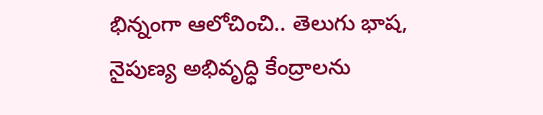భిన్నంగా ఆలోచించి.. తెలుగు భాష‌, నైపుణ్య అభివృద్ధి కేంద్రాల‌ను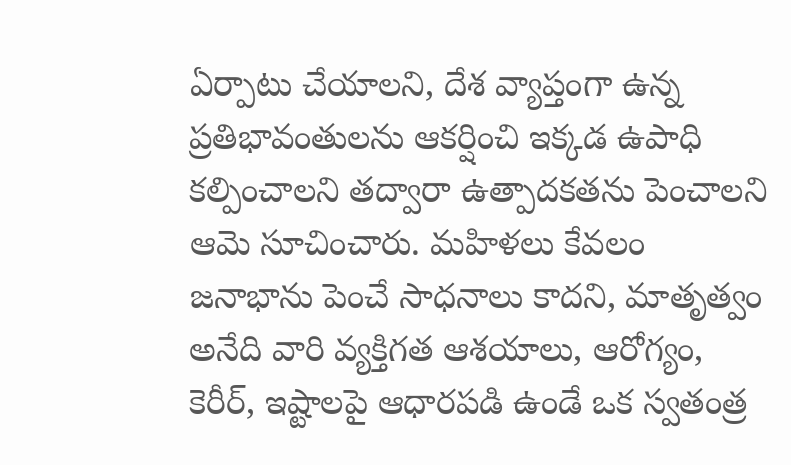ఏర్పాటు చేయాల‌ని, దేశ వ్యాప్తంగా ఉన్న ప్ర‌తిభావంతుల‌ను ఆక‌ర్షించి ఇక్క‌డ ఉపాధి క‌ల్పించాల‌ని త‌ద్వారా ఉత్పాద‌క‌త‌ను పెంచాల‌ని ఆమె సూచించారు. మ‌హిళ‌లు కేవ‌లం జ‌నాభాను పెంచే సాధ‌నాలు కాద‌ని, మాతృత్వం అనేది వారి వ్య‌క్తిగ‌త ఆశ‌యాలు, ఆరోగ్యం, కెరీర్‌, ఇష్టాల‌పై ఆధార‌ప‌డి ఉండే ఒక స్వ‌తంత్ర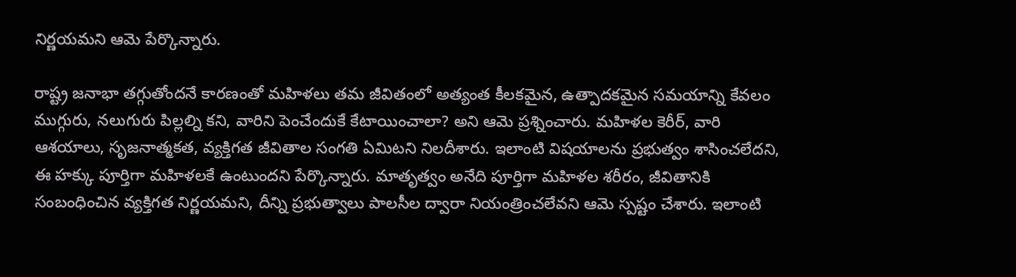నిర్ణ‌య‌మ‌ని ఆమె పేర్కొన్నారు.

రాష్ట్ర జ‌నాభా త‌గ్గుతోంద‌నే కార‌ణంతో మ‌హిళ‌లు త‌మ జీవితంలో అత్యంత కీల‌క‌మైన‌, ఉత్పాద‌క‌మైన స‌మ‌యాన్ని కేవ‌లం ముగ్గురు, న‌లుగురు పిల్ల‌ల్ని క‌ని, వారిని పెంచేందుకే కేటాయించాలా? అని ఆమె ప్ర‌శ్నించారు. మ‌హిళ‌ల కెరీర్‌, వారి ఆశ‌యాలు, సృజ‌నాత్మ‌క‌త‌, వ్య‌క్తిగ‌త జీవితాల సంగ‌తి ఏమిట‌ని నిల‌దీశారు. ఇలాంటి విష‌యాల‌ను ప్ర‌భుత్వం శాసించ‌లేద‌ని, ఈ హ‌క్కు పూర్తిగా మ‌హిళ‌ల‌కే ఉంటుంద‌ని పేర్కొన్నారు. మాతృత్వం అనేది పూర్తిగా మ‌హిళ‌ల శ‌రీరం, జీవితానికి సంబంధించిన వ్య‌క్తిగ‌త నిర్ణ‌య‌మ‌ని, దీన్ని ప్ర‌భుత్వాలు పాల‌సీల ద్వారా నియంత్రించ‌లేవ‌ని ఆమె స్ప‌ష్టం చేశారు. ఇలాంటి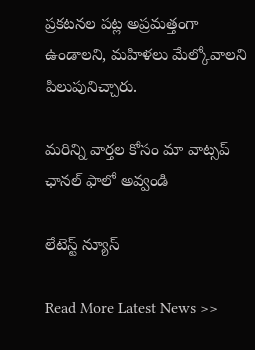ప్ర‌క‌ట‌న‌ల ప‌ట్ల అప్రమ‌త్తంగా ఉండాల‌ని, మ‌హిళ‌లు మేల్కోవాల‌ని పిలుపునిచ్చారు.

మ‌రిన్ని వార్త‌ల కోసం మా వాట్స‌ప్ ఛాన‌ల్ ఫాలో అవ్వండి

లేటెస్ట్ న్యూస్‌

Read More Latest News >>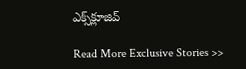ఎక్స్‌క్లూజివ్‌

Read More Exclusive Stories >>